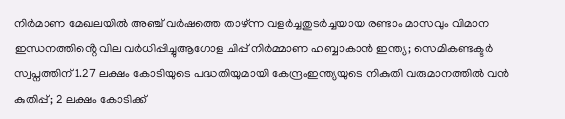നിര്‍മാണ മേഖലയില്‍ അഞ്ച് വര്‍ഷത്തെ താഴ്ന്ന വളര്‍ച്ചതുടർച്ചയായ രണ്ടാം മാസവും വിമാന ഇന്ധനത്തിൻ്റെ വില വർധിപ്പിച്ചുആഗോള ചിപ്പ് നിർമ്മാണ ഹബ്ബാകാൻ ഇന്ത്യ; സെമികണ്ടക്ടർ സ്വപ്നത്തിന് 1.27 ലക്ഷം കോടിയുടെ പദ്ധതിയുമായി കേന്ദ്രംഇന്ത്യയുടെ നികുതി വരുമാനത്തിൽ വൻ കുതിപ്പ്; 2 ലക്ഷം കോടിക്ക്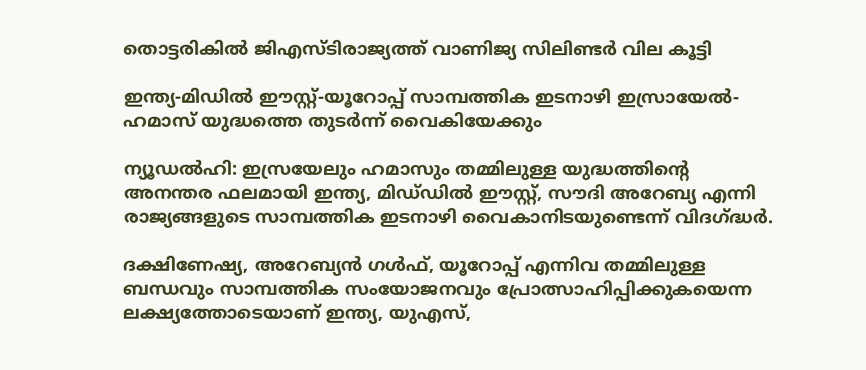തൊട്ടരികിൽ ജിഎസ്ടിരാജ്യത്ത് വാണിജ്യ സിലിണ്ടർ വില കൂട്ടി

ഇന്ത്യ-മിഡിൽ ഈസ്റ്റ്-യൂറോപ്പ് സാമ്പത്തിക ഇടനാഴി ഇസ്രായേൽ-ഹമാസ് യുദ്ധത്തെ തുടർന്ന് വൈകിയേക്കും

ന്യൂഡൽഹി: ഇസ്രയേലും ഹമാസും തമ്മിലുള്ള യുദ്ധത്തിന്റെ അനന്തര ഫലമായി ഇന്ത്യ, മിഡ്‌ഡിൽ ഈസ്റ്റ്, സൗദി അറേബ്യ എന്നി രാജ്യങ്ങളുടെ സാമ്പത്തിക ഇടനാഴി വൈകാനിടയുണ്ടെന്ന് വിദഗ്ദ്ധർ.

ദക്ഷിണേഷ്യ, അറേബ്യൻ ഗൾഫ്, യൂറോപ്പ് എന്നിവ തമ്മിലുള്ള ബന്ധവും സാമ്പത്തിക സംയോജനവും പ്രോത്സാഹിപ്പിക്കുകയെന്ന ലക്ഷ്യത്തോടെയാണ് ഇന്ത്യ, യുഎസ്,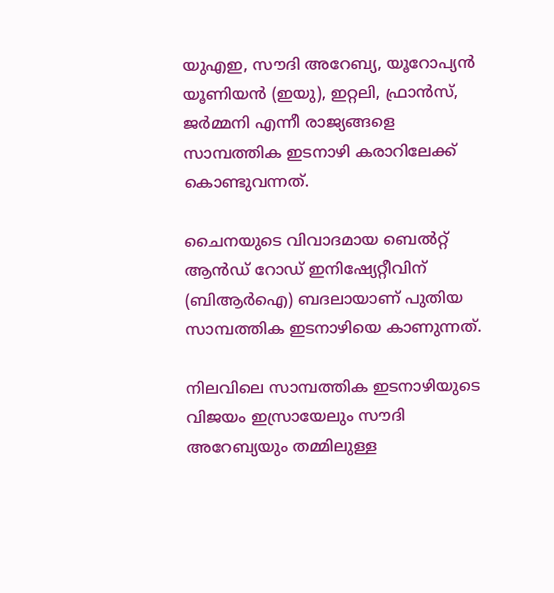യുഎഇ, സൗദി അറേബ്യ, യൂറോപ്യൻ യൂണിയൻ (ഇയു), ഇറ്റലി, ഫ്രാൻസ്, ജർമ്മനി എന്നീ രാജ്യങ്ങളെ സാമ്പത്തിക ഇടനാഴി കരാറിലേക്ക് കൊണ്ടുവന്നത്.

ചൈനയുടെ വിവാദമായ ബെൽറ്റ് ആൻഡ് റോഡ് ഇനിഷ്യേറ്റീവിന് (ബിആർഐ) ബദലായാണ് പുതിയ സാമ്പത്തിക ഇടനാഴിയെ കാണുന്നത്.

നിലവിലെ സാമ്പത്തിക ഇടനാഴിയുടെ വിജയം ഇസ്രായേലും സൗദി അറേബ്യയും തമ്മിലുള്ള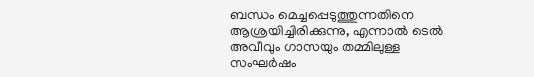ബന്ധം മെച്ചപ്പെടുത്തുന്നതിനെ ആശ്രയിച്ചിരിക്കുന്നു, എന്നാൽ ടെൽ അവീവും ഗാസയും തമ്മിലുള്ള സംഘർഷം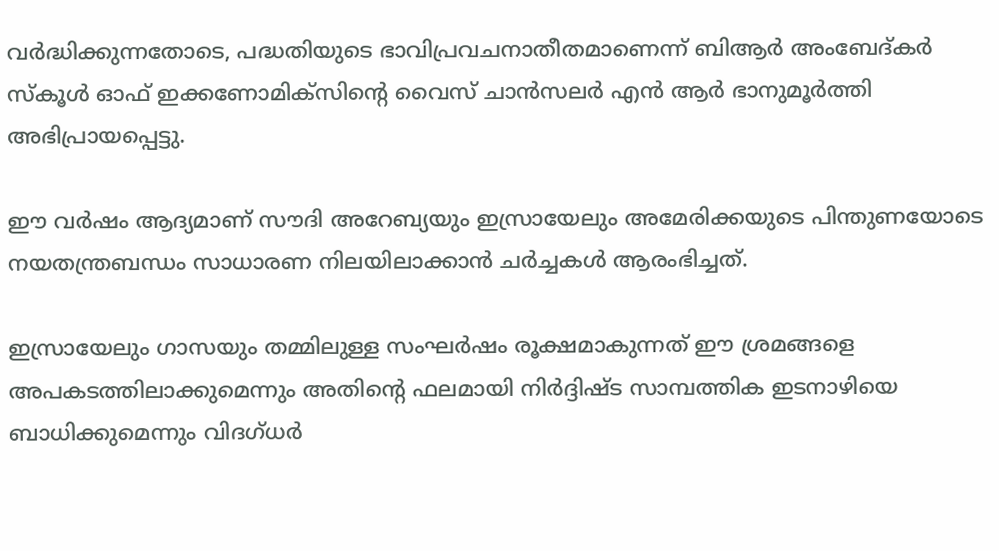വർദ്ധിക്കുന്നതോടെ, പദ്ധതിയുടെ ഭാവിപ്രവചനാതീതമാണെന്ന് ബിആർ അംബേദ്കർ സ്കൂൾ ഓഫ് ഇക്കണോമിക്‌സിന്റെ വൈസ് ചാൻസലർ എൻ ആർ ഭാനുമൂർത്തി അഭിപ്രായപ്പെട്ടു.

ഈ വർഷം ആദ്യമാണ് സൗദി അറേബ്യയും ഇസ്രായേലും അമേരിക്കയുടെ പിന്തുണയോടെ നയതന്ത്രബന്ധം സാധാരണ നിലയിലാക്കാൻ ചർച്ചകൾ ആരംഭിച്ചത്.

ഇസ്രായേലും ഗാസയും തമ്മിലുള്ള സംഘർഷം രൂക്ഷമാകുന്നത് ഈ ശ്രമങ്ങളെ അപകടത്തിലാക്കുമെന്നും അതിന്റെ ഫലമായി നിർദ്ദിഷ്ട സാമ്പത്തിക ഇടനാഴിയെ ബാധിക്കുമെന്നും വിദഗ്ധർ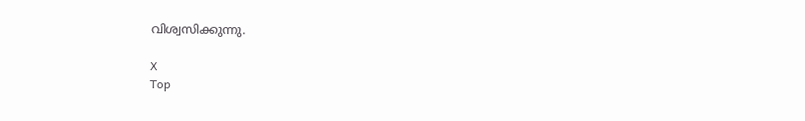വിശ്വസിക്കുന്നു.

X
Top